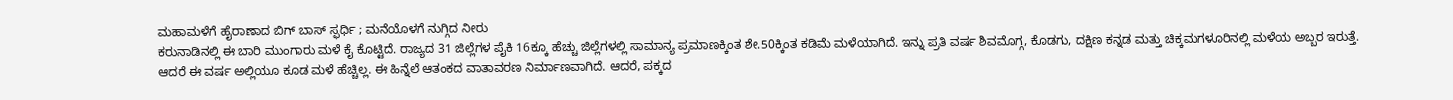ಮಹಾಮಳೆಗೆ ಹೈರಾಣಾದ ಬಿಗ್ ಬಾಸ್ ಸ್ಫರ್ಧಿ ; ಮನೆಯೊಳಗೆ ನುಗ್ಗಿದ ನೀರು
ಕರುನಾಡಿನಲ್ಲಿ ಈ ಬಾರಿ ಮುಂಗಾರು ಮಳೆ ಕೈ ಕೊಟ್ಟಿದೆ. ರಾಜ್ಯದ 31 ಜಿಲ್ಲೆಗಳ ಪೈಕಿ 16ಕ್ಕೂ ಹೆಚ್ಚು ಜಿಲ್ಲೆಗಳಲ್ಲಿ ಸಾಮಾನ್ಯ ಪ್ರಮಾಣಕ್ಕಿಂತ ಶೇ.50ಕ್ಕಿಂತ ಕಡಿಮೆ ಮಳೆಯಾಗಿದೆ. ಇನ್ನು ಪ್ರತಿ ವರ್ಷ ಶಿವಮೊಗ್ಗ, ಕೊಡಗು, ದಕ್ಷಿಣ ಕನ್ನಡ ಮತ್ತು ಚಿಕ್ಕಮಗಳೂರಿನಲ್ಲಿ ಮಳೆಯ ಅಬ್ಬರ ಇರುತ್ತೆ.
ಆದರೆ ಈ ವರ್ಷ ಅಲ್ಲಿಯೂ ಕೂಡ ಮಳೆ ಹೆಚ್ಚಿಲ್ಲ. ಈ ಹಿನ್ನೆಲೆ ಆತಂಕದ ವಾತಾವರಣ ನಿರ್ಮಾಣವಾಗಿದೆ. ಆದರೆ, ಪಕ್ಕದ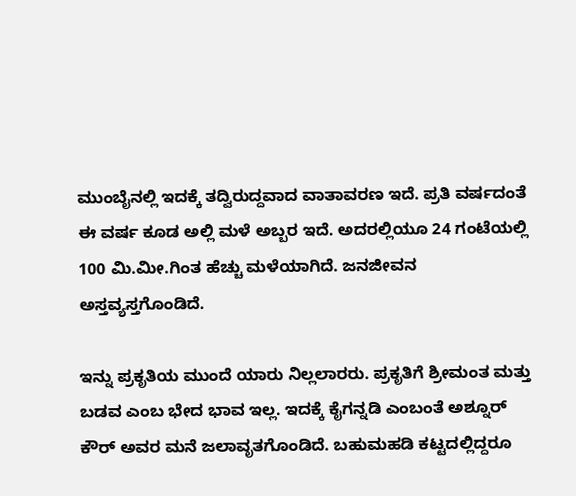ಮುಂಬೈನಲ್ಲಿ ಇದಕ್ಕೆ ತದ್ವಿರುದ್ದವಾದ ವಾತಾವರಣ ಇದೆ. ಪ್ರತಿ ವರ್ಷದಂತೆ ಈ ವರ್ಷ ಕೂಡ ಅಲ್ಲಿ ಮಳೆ ಅಬ್ಬರ ಇದೆ. ಅದರಲ್ಲಿಯೂ 24 ಗಂಟೆಯಲ್ಲಿ 100 ಮಿ.ಮೀ.ಗಿಂತ ಹೆಚ್ಚು ಮಳೆಯಾಗಿದೆ. ಜನಜೀವನ ಅಸ್ತವ್ಯಸ್ತಗೊಂಡಿದೆ.

ಇನ್ನು ಪ್ರಕೃತಿಯ ಮುಂದೆ ಯಾರು ನಿಲ್ಲಲಾರರು. ಪ್ರಕೃತಿಗೆ ಶ್ರೀಮಂತ ಮತ್ತು ಬಡವ ಎಂಬ ಭೇದ ಭಾವ ಇಲ್ಲ. ಇದಕ್ಕೆ ಕೈಗನ್ನಡಿ ಎಂಬಂತೆ ಅಶ್ನೂರ್ ಕೌರ್ ಅವರ ಮನೆ ಜಲಾವೃತಗೊಂಡಿದೆ. ಬಹುಮಹಡಿ ಕಟ್ಟದಲ್ಲಿದ್ದರೂ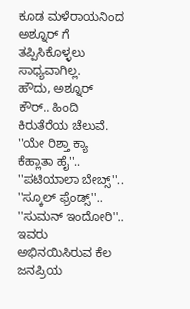ಕೂಡ ಮಳೆರಾಯನಿಂದ ಅಶ್ನೂರ್ ಗೆ ತಪ್ಪಿಸಿಕೊಳ್ಳಲು ಸಾಧ್ಯವಾಗಿಲ್ಲ.
ಹೌದು, ಅಶ್ನೂರ್ ಕೌರ್.. ಹಿಂದಿ ಕಿರುತೆರೆಯ ಚೆಲುವೆ. ''ಯೇ ರಿಶ್ತಾ ಕ್ಯಾ ಕೆಹ್ಲಾತಾ ಹೈ''.. ''ಪಟಿಯಾಲಾ ಬೇಬ್ಸ್''.. ''ಸ್ಕೂಲ್ ಫ್ರೆಂಡ್ಸ್''.. ''ಸುಮನ್ ಇಂದೋರಿ''.. ಇವರು ಅಭಿನಯಿಸಿರುವ ಕೆಲ ಜನಪ್ರಿಯ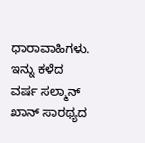ಧಾರಾವಾಹಿಗಳು.
ಇನ್ನು ಕಳೆದ ವರ್ಷ ಸಲ್ಮಾನ್ ಖಾನ್ ಸಾರಥ್ಯದ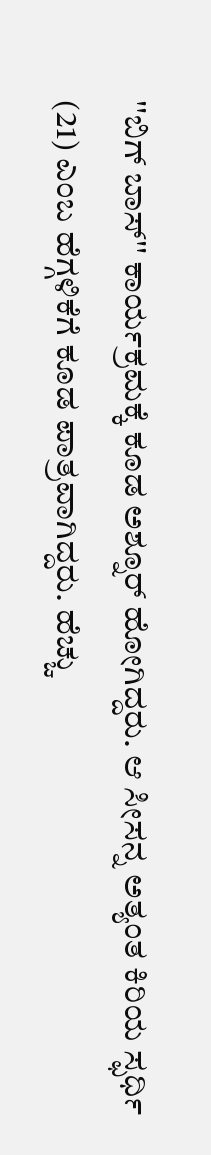''ಬಿಗ್ ಬಾಸ್'' ಕಾರ್ಯಕ್ರಮಕ್ಕೆ ಕೂಡ ಅಶ್ನೂರ್ ಹೋಗಿದ್ದರು. ಆ ಸೀಸನ್ನ ಅತ್ಯಂತ ಕಿರಿಯ ಸ್ಫರ್ಧಿ (21) ಎಂಬ ಹೆಗ್ಗಳಿಕೆಗೆ ಕೂಡ ಪಾತ್ರವಾಗಿದ್ದರು. ಹೆಚ್ಚು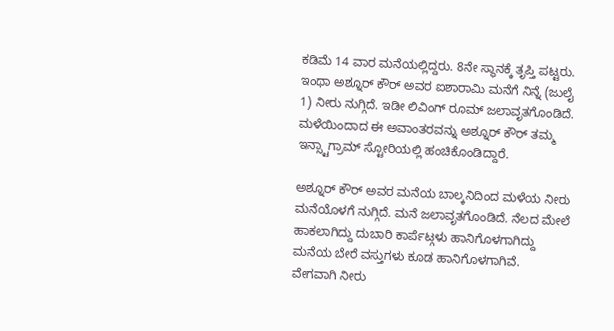ಕಡಿಮೆ 14 ವಾರ ಮನೆಯಲ್ಲಿದ್ದರು. 8ನೇ ಸ್ಥಾನಕ್ಕೆ ತೃಪ್ತಿ ಪಟ್ಟರು.
ಇಂಥಾ ಅಶ್ನೂರ್ ಕೌರ್ ಅವರ ಐಶಾರಾಮಿ ಮನೆಗೆ ನಿನ್ನೆ (ಜುಲೈ 1) ನೀರು ನುಗ್ಗಿದೆ. ಇಡೀ ಲಿವಿಂಗ್ ರೂಮ್ ಜಲಾವೃತಗೊಂಡಿದೆ. ಮಳೆಯಿಂದಾದ ಈ ಅವಾಂತರವನ್ನು ಅಶ್ನೂರ್ ಕೌರ್ ತಮ್ಮ ಇನ್ಸ್ಟಾಗ್ರಾಮ್ ಸ್ಟೋರಿಯಲ್ಲಿ ಹಂಚಿಕೊಂಡಿದ್ದಾರೆ.

ಅಶ್ನೂರ್ ಕೌರ್ ಅವರ ಮನೆಯ ಬಾಲ್ಕನಿದಿಂದ ಮಳೆಯ ನೀರು ಮನೆಯೊಳಗೆ ನುಗ್ಗಿದೆ. ಮನೆ ಜಲಾವೃತಗೊಂಡಿದೆ. ನೆಲದ ಮೇಲೆ ಹಾಕಲಾಗಿದ್ದು ದುಬಾರಿ ಕಾರ್ಪೆಟ್ಗಳು ಹಾನಿಗೊಳಗಾಗಿದ್ದು ಮನೆಯ ಬೇರೆ ವಸ್ತುಗಳು ಕೂಡ ಹಾನಿಗೊಳಗಾಗಿವೆ.
ವೇಗವಾಗಿ ನೀರು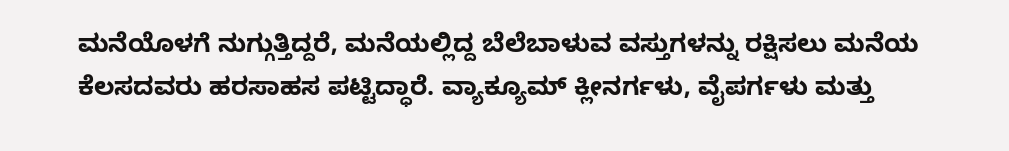ಮನೆಯೊಳಗೆ ನುಗ್ಗುತ್ತಿದ್ದರೆ, ಮನೆಯಲ್ಲಿದ್ದ ಬೆಲೆಬಾಳುವ ವಸ್ತುಗಳನ್ನು ರಕ್ಷಿಸಲು ಮನೆಯ ಕೆಲಸದವರು ಹರಸಾಹಸ ಪಟ್ಟಿದ್ಧಾರೆ. ವ್ಯಾಕ್ಯೂಮ್ ಕ್ಲೀನರ್ಗಳು, ವೈಪರ್ಗಳು ಮತ್ತು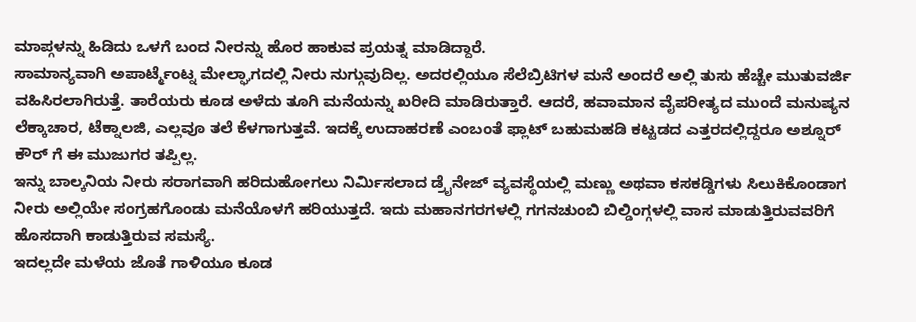ಮಾಪ್ಗಳನ್ನು ಹಿಡಿದು ಒಳಗೆ ಬಂದ ನೀರನ್ನು ಹೊರ ಹಾಕುವ ಪ್ರಯತ್ನ ಮಾಡಿದ್ದಾರೆ.
ಸಾಮಾನ್ಯವಾಗಿ ಅಪಾರ್ಟ್ಮೆಂಟ್ನ ಮೇಲ್ಘಾಗದಲ್ಲಿ ನೀರು ನುಗ್ಗುವುದಿಲ್ಲ. ಅದರಲ್ಲಿಯೂ ಸೆಲೆಬ್ರಿಟಿಗಳ ಮನೆ ಅಂದರೆ ಅಲ್ಲಿ ತುಸು ಹೆಚ್ಚೇ ಮುತುವರ್ಜಿ ವಹಿಸಿರಲಾಗಿರುತ್ತೆ. ತಾರೆಯರು ಕೂಡ ಅಳೆದು ತೂಗಿ ಮನೆಯನ್ನು ಖರೀದಿ ಮಾಡಿರುತ್ತಾರೆ. ಆದರೆ, ಹವಾಮಾನ ವೈಪರೀತ್ಯದ ಮುಂದೆ ಮನುಷ್ಯನ ಲೆಕ್ಕಾಚಾರ, ಟೆಕ್ನಾಲಜಿ, ಎಲ್ಲವೂ ತಲೆ ಕೆಳಗಾಗುತ್ತವೆ. ಇದಕ್ಕೆ ಉದಾಹರಣೆ ಎಂಬಂತೆ ಫ್ಲಾಟ್ ಬಹುಮಹಡಿ ಕಟ್ಟಡದ ಎತ್ತರದಲ್ಲಿದ್ದರೂ ಅಶ್ನೂರ್ ಕೌರ್ ಗೆ ಈ ಮುಜುಗರ ತಪ್ಪಿಲ್ಲ.
ಇನ್ನು ಬಾಲ್ಕನಿಯ ನೀರು ಸರಾಗವಾಗಿ ಹರಿದುಹೋಗಲು ನಿರ್ಮಿಸಲಾದ ಡ್ರೈನೇಜ್ ವ್ಯವಸ್ಥೆಯಲ್ಲಿ ಮಣ್ಣು ಅಥವಾ ಕಸಕಡ್ಡಿಗಳು ಸಿಲುಕಿಕೊಂಡಾಗ ನೀರು ಅಲ್ಲಿಯೇ ಸಂಗ್ರಹಗೊಂಡು ಮನೆಯೊಳಗೆ ಹರಿಯುತ್ತದೆ. ಇದು ಮಹಾನಗರಗಳಲ್ಲಿ ಗಗನಚುಂಬಿ ಬಿಲ್ಡಿಂಗ್ಗಳಲ್ಲಿ ವಾಸ ಮಾಡುತ್ತಿರುವವರಿಗೆ ಹೊಸದಾಗಿ ಕಾಡುತ್ತಿರುವ ಸಮಸ್ಯೆ.
ಇದಲ್ಲದೇ ಮಳೆಯ ಜೊತೆ ಗಾಳಿಯೂ ಕೂಡ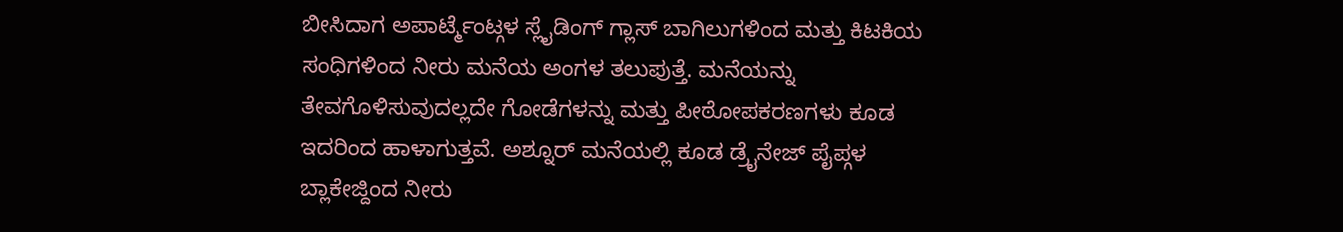ಬೀಸಿದಾಗ ಅಪಾರ್ಟ್ಮೆಂಟ್ಗಳ ಸ್ಲೈಡಿಂಗ್ ಗ್ಲಾಸ್ ಬಾಗಿಲುಗಳಿಂದ ಮತ್ತು ಕಿಟಕಿಯ ಸಂಧಿಗಳಿಂದ ನೀರು ಮನೆಯ ಅಂಗಳ ತಲುಪುತ್ತೆ. ಮನೆಯನ್ನು ತೇವಗೊಳಿಸುವುದಲ್ಲದೇ ಗೋಡೆಗಳನ್ನು ಮತ್ತು ಪೀಠೋಪಕರಣಗಳು ಕೂಡ ಇದರಿಂದ ಹಾಳಾಗುತ್ತವೆ. ಅಶ್ನೂರ್ ಮನೆಯಲ್ಲಿ ಕೂಡ ಡ್ರೈನೇಜ್ ಪೈಪ್ಗಳ ಬ್ಲಾಕೇಜ್ದಿಂದ ನೀರು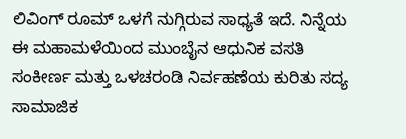ಲಿವಿಂಗ್ ರೂಮ್ ಒಳಗೆ ನುಗ್ಗಿರುವ ಸಾಧ್ಯತೆ ಇದೆ. ನಿನ್ನೆಯ ಈ ಮಹಾಮಳೆಯಿಂದ ಮುಂಬೈನ ಆಧುನಿಕ ವಸತಿ ಸಂಕೀರ್ಣ ಮತ್ತು ಒಳಚರಂಡಿ ನಿರ್ವಹಣೆಯ ಕುರಿತು ಸದ್ಯ ಸಾಮಾಜಿಕ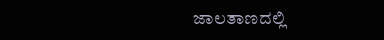ಜಾಲತಾಣದಲ್ಲಿ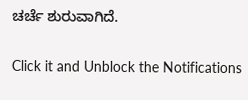ಚರ್ಚೆ ಶುರುವಾಗಿದೆ.


Click it and Unblock the Notifications